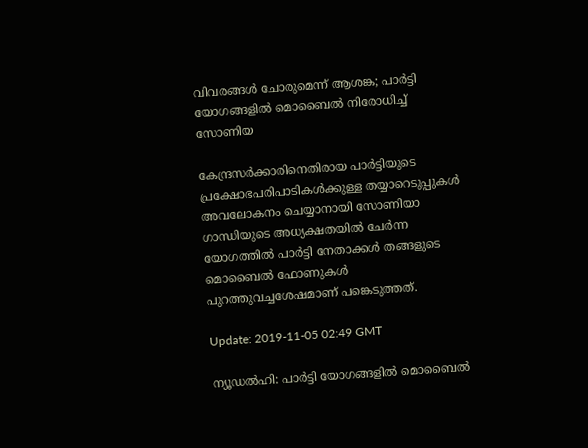വിവരങ്ങള്‍ ചോരുമെന്ന് ആശങ്ക; പാര്‍ട്ടി യോഗങ്ങളില്‍ മൊബൈല്‍ നിരോധിച്ച് സോണിയ

കേന്ദ്രസര്‍ക്കാരിനെതിരായ പാര്‍ട്ടിയുടെ പ്രക്ഷോഭപരിപാടികള്‍ക്കുള്ള തയ്യാറെടുപ്പുകള്‍ അവലോകനം ചെയ്യാനായി സോണിയാ ഗാന്ധിയുടെ അധ്യക്ഷതയില്‍ ചേര്‍ന്ന യോഗത്തില്‍ പാര്‍ട്ടി നേതാക്കള്‍ തങ്ങളുടെ മൊബൈല്‍ ഫോണുകള്‍ പുറത്തുവച്ചശേഷമാണ് പങ്കെടുത്തത്.

Update: 2019-11-05 02:49 GMT

ന്യൂഡല്‍ഹി: പാര്‍ട്ടി യോഗങ്ങളില്‍ മൊബൈല്‍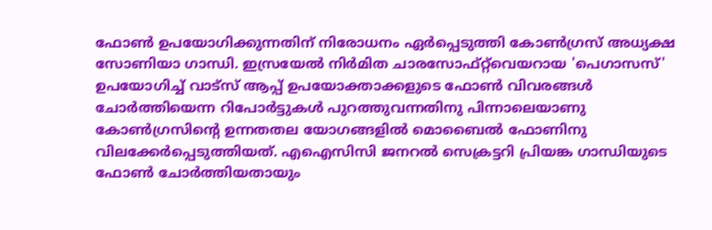ഫോണ്‍ ഉപയോഗിക്കുന്നതിന് നിരോധനം ഏര്‍പ്പെടുത്തി കോണ്‍ഗ്രസ് അധ്യക്ഷ സോണിയാ ഗാന്ധി. ഇസ്രയേല്‍ നിര്‍മിത ചാരസോഫ്റ്റ്‌വെയറായ 'പെഗാസസ്' ഉപയോഗിച്ച് വാട്‌സ് ആപ്പ് ഉപയോക്താക്കളുടെ ഫോണ്‍ വിവരങ്ങള്‍ ചോര്‍ത്തിയെന്ന റിപോര്‍ട്ടുകള്‍ പുറത്തുവന്നതിനു പിന്നാലെയാണു കോണ്‍ഗ്രസിന്റെ ഉന്നതതല യോഗങ്ങളില്‍ മൊബൈല്‍ ഫോണിനു വിലക്കേര്‍പ്പെടുത്തിയത്. എഐസിസി ജനറല്‍ സെക്രട്ടറി പ്രിയങ്ക ഗാന്ധിയുടെ ഫോണ്‍ ചോര്‍ത്തിയതായും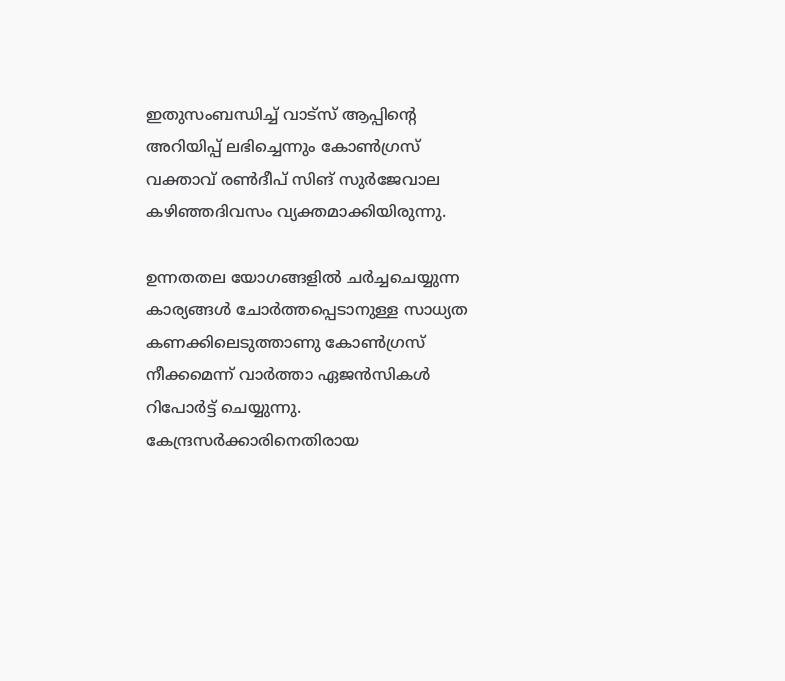ഇതുസംബന്ധിച്ച് വാട്‌സ് ആപ്പിന്റെ അറിയിപ്പ് ലഭിച്ചെന്നും കോണ്‍ഗ്രസ് വക്താവ് രണ്‍ദീപ് സിങ് സുര്‍ജേവാല കഴിഞ്ഞദിവസം വ്യക്തമാക്കിയിരുന്നു.

ഉന്നതതല യോഗങ്ങളില്‍ ചര്‍ച്ചചെയ്യുന്ന കാര്യങ്ങള്‍ ചോര്‍ത്തപ്പെടാനുള്ള സാധ്യത കണക്കിലെടുത്താണു കോണ്‍ഗ്രസ് നീക്കമെന്ന് വാര്‍ത്താ ഏജന്‍സികള്‍ റിപോര്‍ട്ട് ചെയ്യുന്നു. കേന്ദ്രസര്‍ക്കാരിനെതിരായ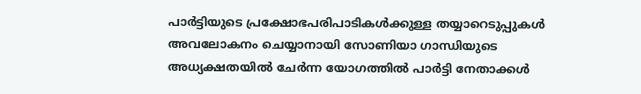പാര്‍ട്ടിയുടെ പ്രക്ഷോഭപരിപാടികള്‍ക്കുള്ള തയ്യാറെടുപ്പുകള്‍ അവലോകനം ചെയ്യാനായി സോണിയാ ഗാന്ധിയുടെ അധ്യക്ഷതയില്‍ ചേര്‍ന്ന യോഗത്തില്‍ പാര്‍ട്ടി നേതാക്കള്‍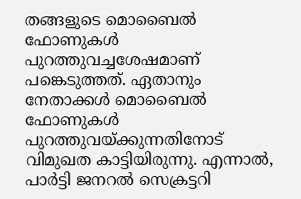തങ്ങളുടെ മൊബൈല്‍ ഫോണുകള്‍ പുറത്തുവച്ചശേഷമാണ് പങ്കെടുത്തത്. ഏതാനും നേതാക്കള്‍ മൊബൈല്‍ ഫോണുകള്‍ പുറത്തുവയ്ക്കുന്നതിനോട് വിമുഖത കാട്ടിയിരുന്നു. എന്നാല്‍, പാര്‍ട്ടി ജനറല്‍ സെക്രട്ടറി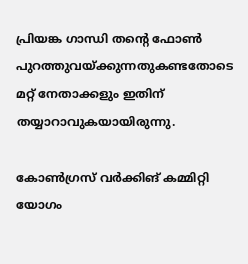പ്രിയങ്ക ഗാന്ധി തന്റെ ഫോണ്‍ പുറത്തുവയ്ക്കുന്നതുകണ്ടതോടെ മറ്റ് നേതാക്കളും ഇതിന് തയ്യാറാവുകയായിരുന്നു.

കോണ്‍ഗ്രസ് വര്‍ക്കിങ് കമ്മിറ്റി യോഗം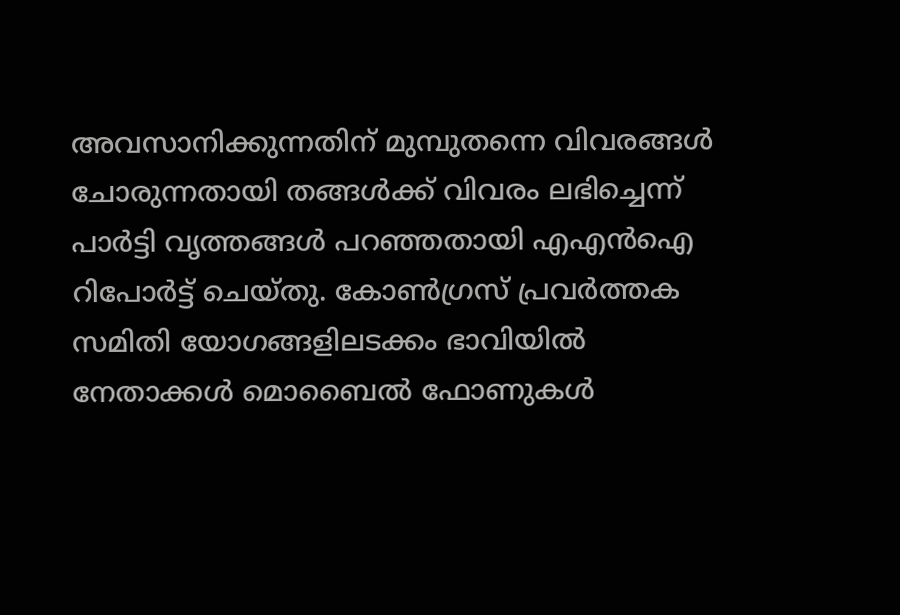അവസാനിക്കുന്നതിന് മുമ്പുതന്നെ വിവരങ്ങള്‍ ചോരുന്നതായി തങ്ങള്‍ക്ക് വിവരം ലഭിച്ചെന്ന് പാര്‍ട്ടി വൃത്തങ്ങള്‍ പറഞ്ഞതായി എഎന്‍ഐ റിപോര്‍ട്ട് ചെയ്തു. കോണ്‍ഗ്രസ് പ്രവര്‍ത്തക സമിതി യോഗങ്ങളിലടക്കം ഭാവിയില്‍ നേതാക്കള്‍ മൊബൈല്‍ ഫോണുകള്‍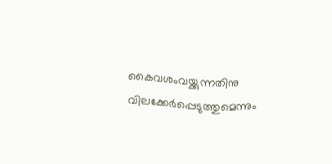കൈവശംവയ്ക്കുന്നതിനു വിലക്കേര്‍പ്പെടുത്തുമെന്നും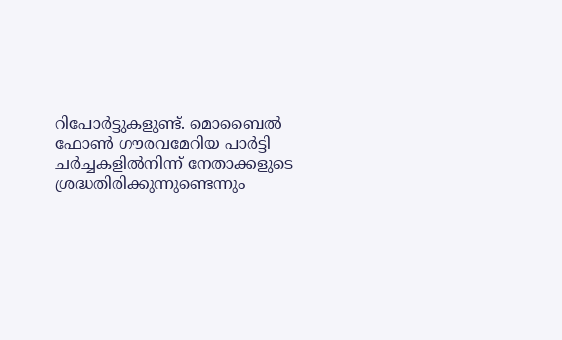റിപോര്‍ട്ടുകളുണ്ട്. മൊബൈല്‍ ഫോണ്‍ ഗൗരവമേറിയ പാര്‍ട്ടി ചര്‍ച്ചകളില്‍നിന്ന് നേതാക്കളുടെ ശ്രദ്ധതിരിക്കുന്നുണ്ടെന്നും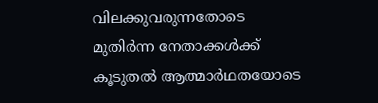വിലക്കുവരുന്നതോടെ മുതിര്‍ന്ന നേതാക്കള്‍ക്ക് കൂടുതല്‍ ആത്മാര്‍ഥതയോടെ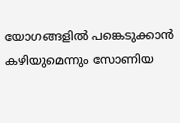യോഗങ്ങളില്‍ പങ്കെടുക്കാന്‍ കഴിയുമെന്നും സോണിയ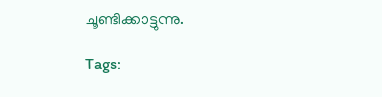ചൂണ്ടിക്കാട്ടുന്നു.

Tags: